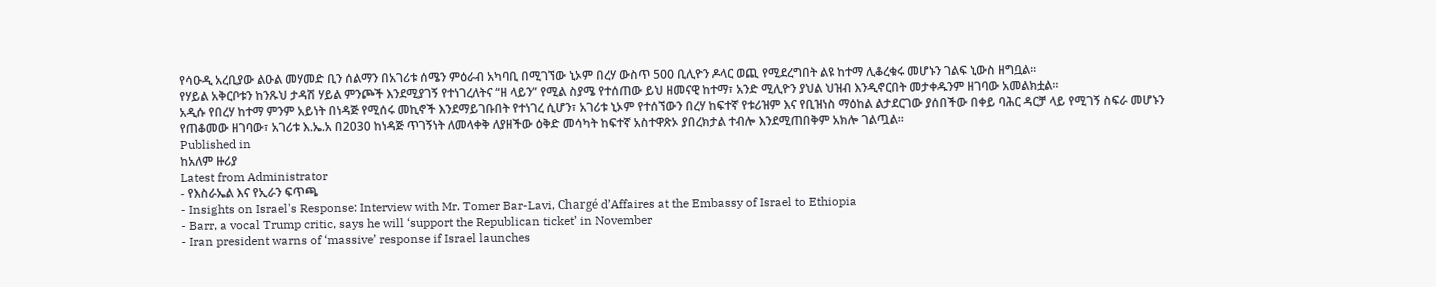የሳዑዲ አረቢያው ልዑል መሃመድ ቢን ሰልማን በአገሪቱ ሰሜን ምዕራብ አካባቢ በሚገኘው ኒኦም በረሃ ውስጥ 500 ቢሊዮን ዶላር ወጪ የሚደረግበት ልዩ ከተማ ሊቆረቁሩ መሆኑን ገልፍ ኒውስ ዘግቧል፡፡
የሃይል አቅርቦቱን ከንጹህ ታዳሽ ሃይል ምንጮች እንደሚያገኝ የተነገረለትና “ዘ ላይን” የሚል ስያሜ የተሰጠው ይህ ዘመናዊ ከተማ፣ አንድ ሚሊዮን ያህል ህዝብ እንዲኖርበት መታቀዱንም ዘገባው አመልክቷል፡፡
አዲሱ የበረሃ ከተማ ምንም አይነት በነዳጅ የሚሰሩ መኪኖች እንደማይገቡበት የተነገረ ሲሆን፣ አገሪቱ ኒኦም የተሰኘውን በረሃ ከፍተኛ የቱሪዝም እና የቢዝነስ ማዕከል ልታደርገው ያሰበችው በቀይ ባሕር ዳርቻ ላይ የሚገኝ ስፍራ መሆኑን የጠቆመው ዘገባው፣ አገሪቱ እ.ኤ.አ በ2030 ከነዳጅ ጥገኝነት ለመላቀቅ ለያዘችው ዕቅድ መሳካት ከፍተኛ አስተዋጽኦ ያበረክታል ተብሎ እንደሚጠበቅም አክሎ ገልጧል፡፡
Published in
ከአለም ዙሪያ
Latest from Administrator
- የእስራኤል እና የኢራን ፍጥጫ
- Insights on Israel's Response: Interview with Mr. Tomer Bar-Lavi, Chargé d’Affaires at the Embassy of Israel to Ethiopia
- Barr, a vocal Trump critic, says he will ‘support the Republican ticket’ in November
- Iran president warns of ‘massive’ response if Israel launches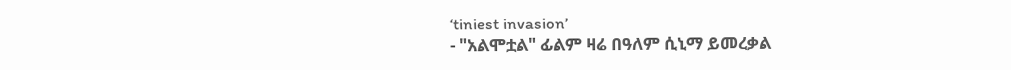‘tiniest invasion’
- "አልሞቷል" ፊልም ዛሬ በዓለም ሲኒማ ይመረቃል